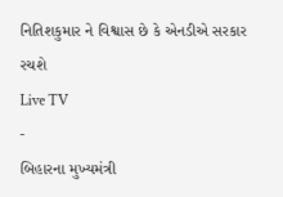નિતિશકુમાર ને વિશ્વાસ છે કે એનડીએ સરકાર રચશે
Live TV
-
બિહારના મુખ્યમંત્રી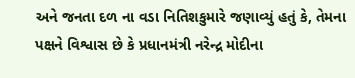અને જનતા દળ ના વડા નિતિશકુમારે જણાવ્યું હતું કે, તેમના પક્ષને વિશ્વાસ છે કે પ્રધાનમંત્રી નરેન્દ્ર મોદીના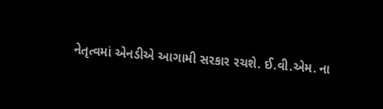નેતૃત્વમાં એનડીએ આગામી સરકાર રચશે. ઈ.વી.એમ. ના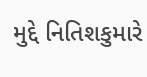મુદ્દે નિતિશકુમારે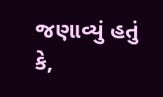જણાવ્યું હતું કે,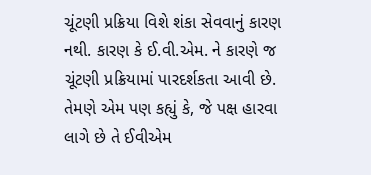ચૂંટણી પ્રક્રિયા વિશે શંકા સેવવાનું કારણ નથી. કારણ કે ઈ.વી.એમ. ને કારણે જ ચૂંટણી પ્રક્રિયામાં પારદર્શકતા આવી છે. તેમણે એમ પણ કહ્યું કે, જે પક્ષ હારવા લાગે છે તે ઈવીએમ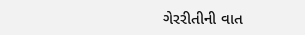ગેરરીતીની વાત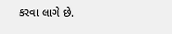કરવા લાગે છે.